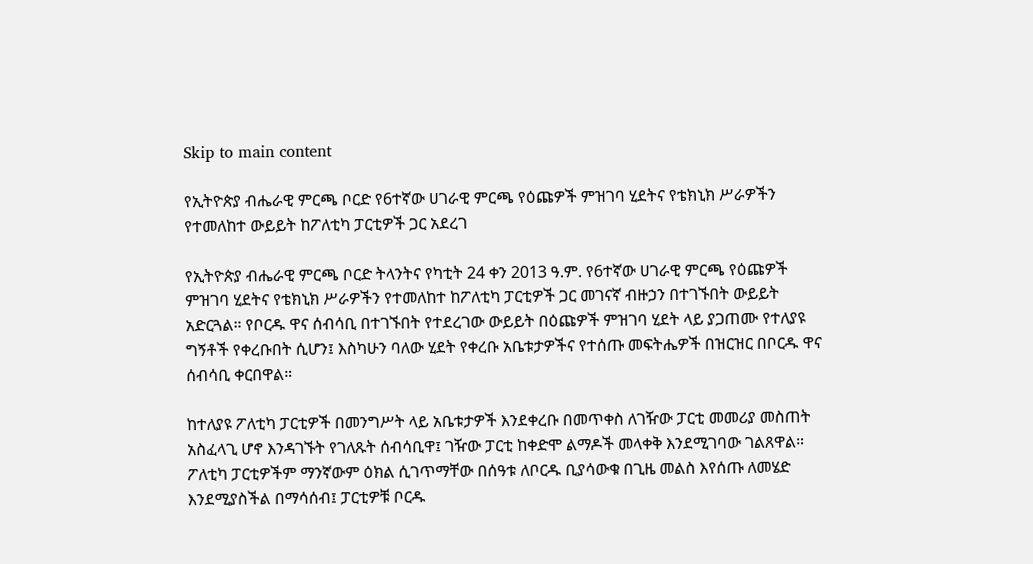Skip to main content

የኢትዮጵያ ብሔራዊ ምርጫ ቦርድ የ6ተኛው ሀገራዊ ምርጫ የዕጩዎች ምዝገባ ሂደትና የቴክኒክ ሥራዎችን የተመለከተ ውይይት ከፖለቲካ ፓርቲዎች ጋር አደረገ

የኢትዮጵያ ብሔራዊ ምርጫ ቦርድ ትላንትና የካቲት 24 ቀን 2013 ዓ.ም. የ6ተኛው ሀገራዊ ምርጫ የዕጩዎች ምዝገባ ሂደትና የቴክኒክ ሥራዎችን የተመለከተ ከፖለቲካ ፓርቲዎች ጋር መገናኛ ብዙኃን በተገኙበት ውይይት አድርጓል። የቦርዱ ዋና ሰብሳቢ በተገኙበት የተደረገው ውይይት በዕጩዎች ምዝገባ ሂደት ላይ ያጋጠሙ የተለያዩ ግኝቶች የቀረቡበት ሲሆን፤ እስካሁን ባለው ሂደት የቀረቡ አቤቱታዎችና የተሰጡ መፍትሔዎች በዝርዝር በቦርዱ ዋና ሰብሳቢ ቀርበዋል።

ከተለያዩ ፖለቲካ ፓርቲዎች በመንግሥት ላይ አቤቱታዎች እንደቀረቡ በመጥቀስ ለገዥው ፓርቲ መመሪያ መስጠት አስፈላጊ ሆኖ እንዳገኙት የገለጹት ሰብሳቢዋ፤ ገዥው ፓርቲ ከቀድሞ ልማዶች መላቀቅ እንደሚገባው ገልጸዋል። ፖለቲካ ፓርቲዎችም ማንኛውም ዕክል ሲገጥማቸው በሰዓቱ ለቦርዱ ቢያሳውቁ በጊዜ መልስ እየሰጡ ለመሄድ እንደሚያስችል በማሳሰብ፤ ፓርቲዎቹ ቦርዱ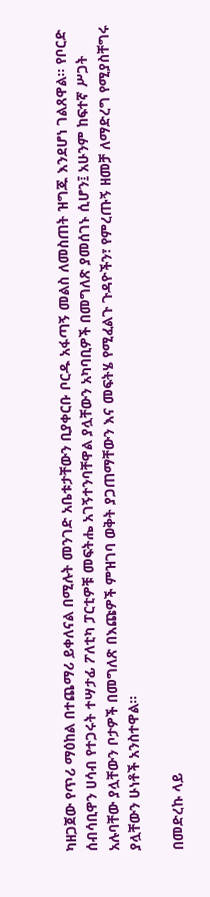ካዘጋጀው የጥሪ ማዕከል በተጨማሪ ይቀለናል በሚሉት መንገድ አቤቱታቸውን ቢያቀርቡ ቦርዱ አፋጣኝ መልስ ለመስጠት ዝግጁ እንደሆነ ገልጸዋል። የቦርድ ሰብሳቢዋን ሀሳብ የተጋሩት ተሣታፊ ፖለቲካ ፓርቲዎቹ መፍትሔ አገኝተንባቸዋል ያሏቸውን አካባቢዎች በመግለጽ ያመሰገኑ ሲሆን፤ አሁንም ከፍተኛ ሥጋት አሉባቸው ያሏቸውን ቦታዎች በመግለጽ በእጩዎች ምዝገባ ወቅት ያጋጠማቸውን እና መፍትሄ የሚፈልጉ ጉዳዮችን፣ የምረጡኝ ዘመቻ ለማድረግ የሚያስቸግሩ ያሏቸውን ሁነቶች አንስተዋል።

በመድረኩ ላይ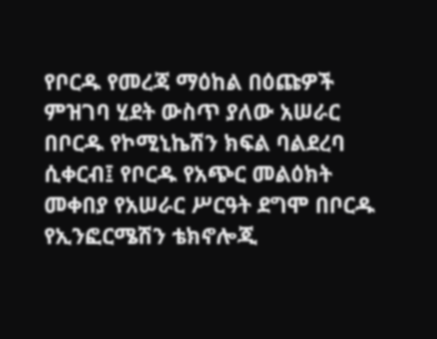የቦርዱ የመረጃ ማዕከል በዕጩዎች ምዝገባ ሂደት ውስጥ ያለው አሠራር በቦርዱ የኮሚኒኬሽን ክፍል ባልደረባ ሲቀርብ፤ የቦርዱ የአጭር መልዕክት መቀበያ የአሠራር ሥርዓት ደግሞ በቦርዱ የኢንፎርሜሽን ቴክኖሎጂ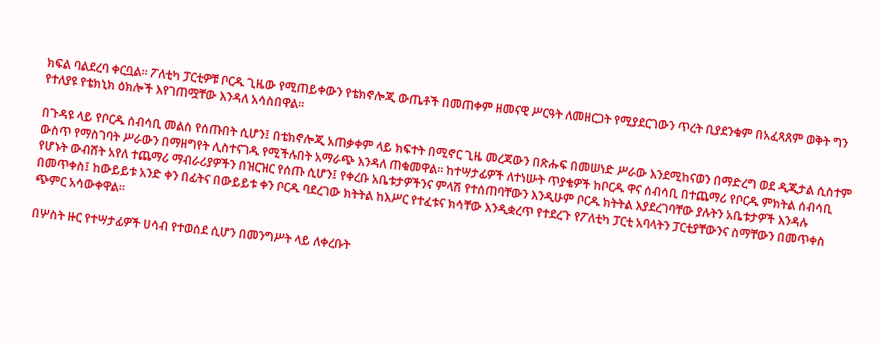ክፍል ባልደረባ ቀርቧል። ፖለቲካ ፓርቲዎቹ ቦርዱ ጊዜው የሚጠይቀውን የቴክኖሎጂ ውጤቶች በመጠቀም ዘመናዊ ሥርዓት ለመዘርጋት የሚያደርገውን ጥረት ቢያደንቁም በአፈጻጸም ወቅት ግን የተለያዩ የቴክኒክ ዕክሎች እየገጠሟቸው እንዳለ አሳስበዋል።

በጉዳዩ ላይ የቦርዱ ሰብሳቢ መልስ የሰጡበት ሲሆን፤ በቴክኖሎጂ አጠቃቀም ላይ ክፍተት በሚኖር ጊዜ መረጃውን በጽሑፍ በመሠነድ ሥራው እንደሚከናወን በማድረግ ወደ ዲጂታል ሲስተም ውስጥ የማስገባት ሥራውን በማዘግየት ሊስተናገዱ የሚችሉበት አማራጭ እንዳለ ጠቁመዋል። ከተሣታፊዎች ለተነሡት ጥያቄዎች ከቦርዱ ዋና ሰብሳቢ በተጨማሪ የቦርዱ ምክትል ሰብሳቢ የሆኑት ውብሸት አየለ ተጨማሪ ማብራሪያዎችን በዝርዝር የሰጡ ሲሆን፤ የቀረቡ አቤቱታዎችንና ምላሽ የተሰጠባቸውን እንዲሁም ቦርዱ ክትትል እያደረገባቸው ያሉትን አቤቱታዎች እንዳሉ በመጥቀስ፤ ከውይይቱ አንድ ቀን በፊትና በውይይቱ ቀን ቦርዱ ባደረገው ክትትል ከእሥር የተፈቱና ክሳቸው እንዲቋረጥ የተደረጉ የፖለቲካ ፓርቲ አባላትን ፓርቲያቸውንና ስማቸውን በመጥቀስ ጭምር አሳውቀዋል።

በሦስት ዙር የተሣታፊዎች ሀሳብ የተወሰደ ሲሆን በመንግሥት ላይ ለቀረቡት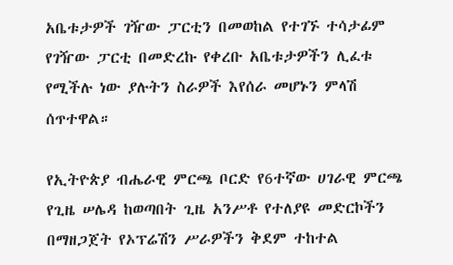አቤቱታዎች ገዥው ፓርቲን በመወከል የተገኙ ተሳታፊም የገዥው ፓርቲ በመድረኩ የቀረቡ አቤቱታዎችን ሊፈቱ የሚችሉ ነው ያሉትን ስራዎች እየሰራ መሆኑን ምላሽ ሰጥተዋል።

የኢትዮጵያ ብሔራዊ ምርጫ ቦርድ የ6ተኛው ሀገራዊ ምርጫ የጊዜ ሠሌዳ ከወጣበት ጊዜ አንሥቶ የተለያዩ መድርኮችን በማዘጋጀት የኦፕሬሽን ሥራዎችን ቅደም ተከተል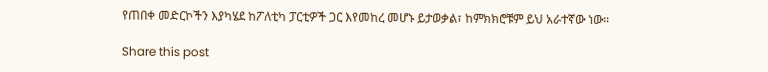የጠበቀ መድርኮችን እያካሄደ ከፖለቲካ ፓርቲዎች ጋር እየመከረ መሆኑ ይታወቃል፣ ከምክክሮቹም ይህ አራተኛው ነው።

Share this post